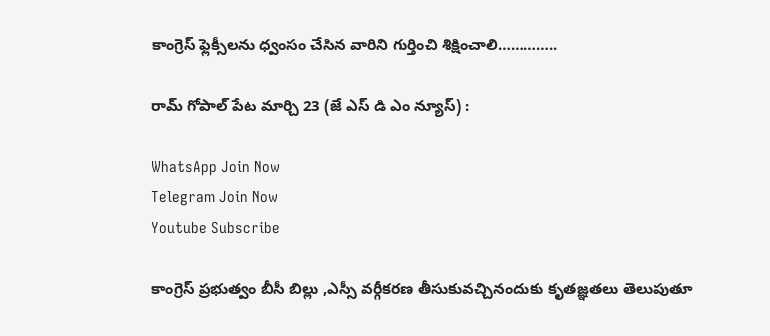కాంగ్రెస్ ఫ్లెక్సీలను ధ్వంసం చేసిన వారిని గుర్తించి శిక్షించాలి…………..

రామ్ గోపాల్ పేట మార్చి 23 (జే ఎస్ డి ఎం న్యూస్) :

WhatsApp Join Now
Telegram Join Now
Youtube Subscribe

కాంగ్రెస్ ప్రభుత్వం బీసీ బిల్లు ,ఎస్సీ వర్గీకరణ తీసుకువచ్చినందుకు కృతజ్ఞతలు తెలుపుతూ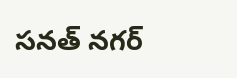సనత్ నగర్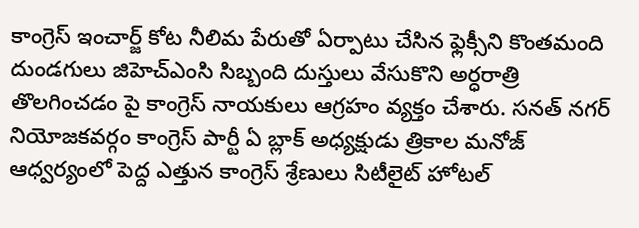కాంగ్రెస్ ఇంచార్జ్ కోట నీలిమ పేరుతో ఏర్పాటు చేసిన ఫ్లెక్సీని కొంతమంది దుండగులు జిహెచ్ఎంసి సిబ్బంది దుస్తులు వేసుకొని అర్ధరాత్రి తొలగించడం పై కాంగ్రెస్ నాయకులు ఆగ్రహం వ్యక్తం చేశారు. సనత్ నగర్ నియోజకవర్గం కాంగ్రెస్ పార్టీ ఏ బ్లాక్ అధ్యక్షుడు త్రికాల మనోజ్ ఆధ్వర్యంలో పెద్ద ఎత్తున కాంగ్రెస్ శ్రేణులు సిటీలైట్ హోటల్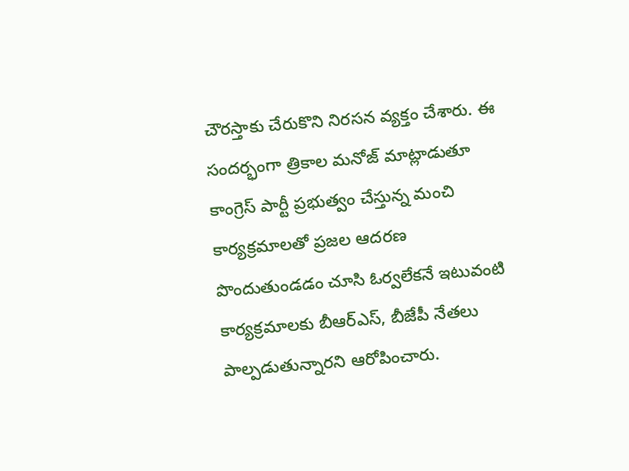చౌరస్తాకు చేరుకొని నిరసన వ్యక్తం చేశారు. ఈ సందర్భంగా త్రికాల మనోజ్ మాట్లాడుతూ కాంగ్రెస్ పార్టీ ప్రభుత్వం చేస్తున్న మంచి కార్యక్రమాలతో ప్రజల ఆదరణ పొందుతుండడం చూసి ఓర్వలేకనే ఇటువంటి కార్యక్రమాలకు బీఆర్ఎస్, బీజేపీ నేతలు పాల్పడుతున్నారని ఆరోపించారు.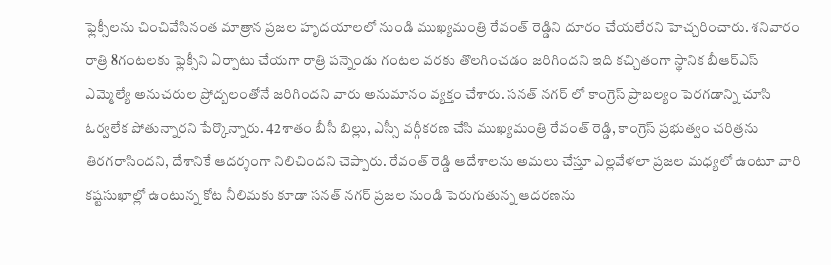ఫ్లెక్సీలను చించివేసినంత మాత్రాన ప్రజల హృదయాలలో నుండి ముఖ్యమంత్రి రేవంత్ రెడ్డిని దూరం చేయలేరని హెచ్చరించారు. శనివారం రాత్రి 8గంటలకు ఫ్లెక్సీని ఏర్పాటు చేయగా రాత్రి పన్నెండు గంటల వరకు తొలగించడం జరిగిందని ఇది కచ్చితంగా స్థానిక బీఆర్ఎస్ ఎమ్మెల్యే అనుచరుల ప్రోద్బలంతోనే జరిగిందని వారు అనుమానం వ్యక్తం చేశారు. సనత్ నగర్ లో కాంగ్రెస్ ప్రాబల్యం పెరగడాన్ని చూసి ఓర్వలేక పోతున్నారని పేర్కొన్నారు. 42శాతం బీసీ బిల్లు, ఎస్సీ వర్గీకరణ చేసి ముఖ్యమంత్రి రేవంత్ రెడ్డి, కాంగ్రెస్ ప్రభుత్వం చరిత్రను తిరగరాసిందని, దేశానికే ఆదర్శంగా నిలిచిందని చెప్పారు. రేవంత్ రెడ్డి ఆదేశాలను అమలు చేస్తూ ఎల్లవేళలా ప్రజల మధ్యలో ఉంటూ వారి కష్టసుఖాల్లో ఉంటున్న కోట నీలిమకు కూడా సనత్ నగర్ ప్రజల నుండి పెరుగుతున్న ఆదరణను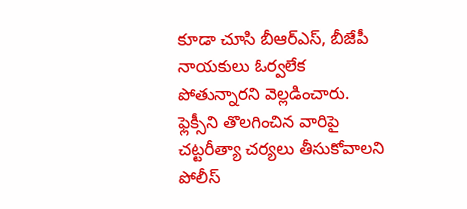కూడా చూసి బీఆర్ఎస్, బీజేపీ నాయకులు ఓర్వలేక పోతున్నారని వెల్లడించారు. ఫ్లెక్సీని తొలగించిన వారిపై చట్టరీత్యా చర్యలు తీసుకోవాలని పోలీస్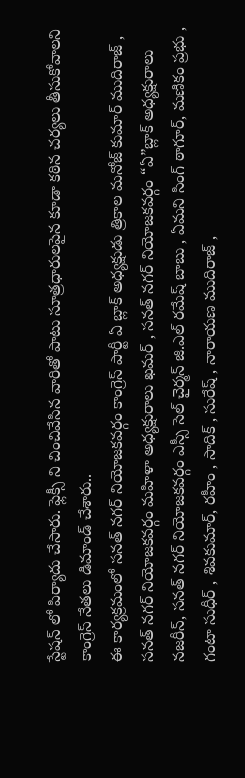స్టేషన్ లో పిర్యాదు చేసారు. ఫ్లెక్సీ ని చించివేసిన వారితో పాటు సూత్రధారులపైన కూడా కఠిన చర్యలు తీసుకోవాలని కాంగ్రెస్ నేతలు డిమాండ్ చేశారు..
ఈ కార్యక్రమంలో సనత్ నగర్ నియోజకవర్గం కాంగ్రెస్ పార్టీ ఏ బ్లాక్ అధ్యక్షుడు త్రికాల మనోజ్ కుమార్ ముదిరాజ్ , సనత్ నగర్ నియోజకవర్గం మహిళా అధ్యక్షురాలు ఖమర్ , సనత్ నగర్ నియోజకవర్గం “ఏ”బ్లాక్ అధ్యక్షురాలు నజరీన్‌, సనత్ నగర్ నియోజకవర్గం ఎస్సీ సెల్ చైర్మన్ జి.ఎల్ రమేష్ బాబు , ఏమని సింగ్ ఠాగూర్, మణికం ప్రభు , గంటా సుధీర్ , శివకుమార్, రహీం , సాదిక్ , సురేష్ , నారాయణ ముదిరాజ్ ,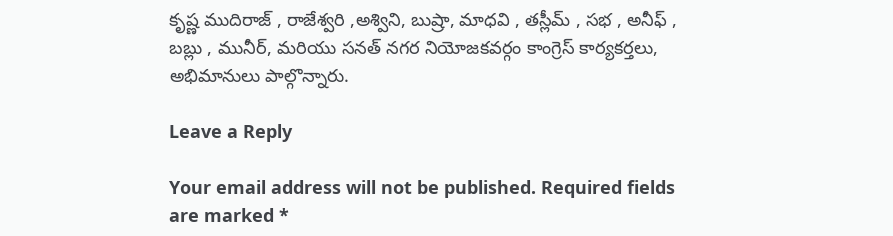కృష్ణ ముదిరాజ్ , రాజేశ్వరి ,అశ్విని, బుష్రా, మాధవి , తస్లీమ్ , సభ , అనీఫ్ , బబ్లు ‌, మునీర్, మరియు సనత్ నగర నియోజకవర్గం కాంగ్రెస్ కార్యకర్తలు, అభిమానులు పాల్గొన్నారు.

Leave a Reply

Your email address will not be published. Required fields are marked *